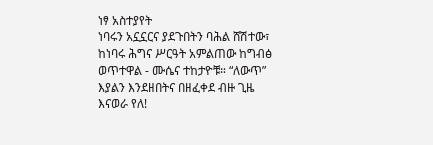ነፃ አስተያየት
ነባሩን አኗኗርና ያደጉበትን ባሕል ሸሽተው፣ ከነባሩ ሕግና ሥርዓት አምልጠው ከግብፅ ወጥተዋል - ሙሴና ተከታዮቹ። “ለውጥ” እያልን እንደዘበትና በዘፈቀደ ብዙ ጊዜ እናወራ የለ!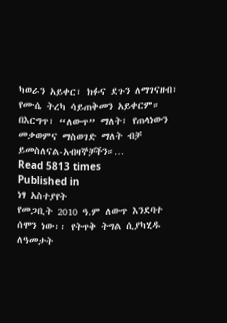ካወራን አይቀር፣ ክፉና ደጉን ለማገናዘብ፣ የሙሴ ትረካ ሳይጠቅመን አይቀርም። በእርግጥ፣ “ለውጥ” ማለት፣ የጠላነውን መቃወምና ማስወገድ ማለት ብቻ ይመስለናል-አብዛኞቻችን።…
Read 5813 times
Published in
ነፃ አስተያየት
የመጋቢት 2010 ዓ.ም ለውጥ እንደባተ ሰሞን ነው፡፡ የትጥቅ ትግል ሲያካሂዱ ለዓመታት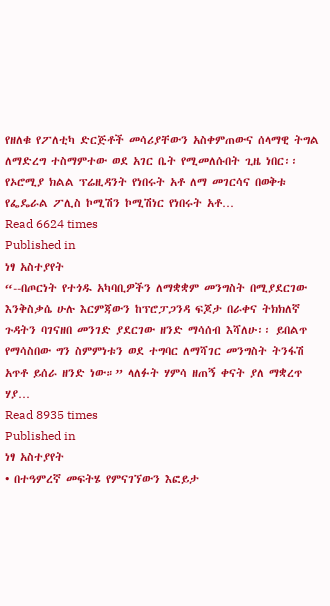የዘለቁ የፖለቲካ ድርጅቶች መሳሪያቸውን አስቀምጠውና ሰላማዊ ትግል ለማድረግ ተስማምተው ወደ አገር ቤት የሚመለሱበት ጊዜ ነበር፡፡ የኦሮሚያ ክልል ፕሬዚዳንት የነበሩት አቶ ለማ መገርሳና በወቅቱ የፌዴራል ፖሊስ ኮሚሽን ኮሚሽነር የነበሩት አቶ…
Read 6624 times
Published in
ነፃ አስተያየት
“--በጦርነት የተጎዱ አካባቢዎችን ለማቋቋም መንግስት በሚያደርገው እንቅስቃሴ ሁሉ እርምጃውን ከፕሮፓጋንዳ ፍጆታ በራቀና ትክክለኛ ጉዳትን ባገናዘበ መንገድ ያደርገው ዘንድ ማሳሰብ እሻለሁ፡፡ ይበልጥ የማሳስበው ግን ስምምነቱን ወደ ተግባር ለማሻገር መንግስት ትንፋሽ አጥቶ ይሰራ ዘንድ ነው።” ላለፉት ሃምሳ ዘጠኝ ቀናት ያለ ማቋረጥ ሃያ…
Read 8935 times
Published in
ነፃ አስተያየት
• በተዓምረኛ መፍትሄ የምናገኘውን እፎይታ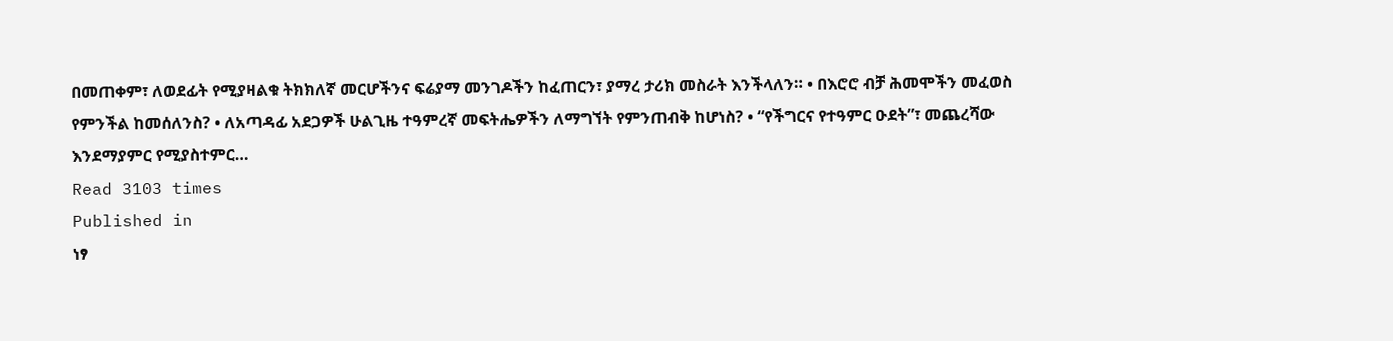በመጠቀም፣ ለወደፊት የሚያዛልቁ ትክክለኛ መርሆችንና ፍሬያማ መንገዶችን ከፈጠርን፣ ያማረ ታሪክ መስራት እንችላለን። • በእሮሮ ብቻ ሕመሞችን መፈወስ የምንችል ከመሰለንስ? • ለአጣዳፊ አደጋዎች ሁልጊዜ ተዓምረኛ መፍትሔዎችን ለማግኘት የምንጠብቅ ከሆነስ? • “የችግርና የተዓምር ዑደት”፣ መጨረሻው እንደማያምር የሚያስተምር…
Read 3103 times
Published in
ነፃ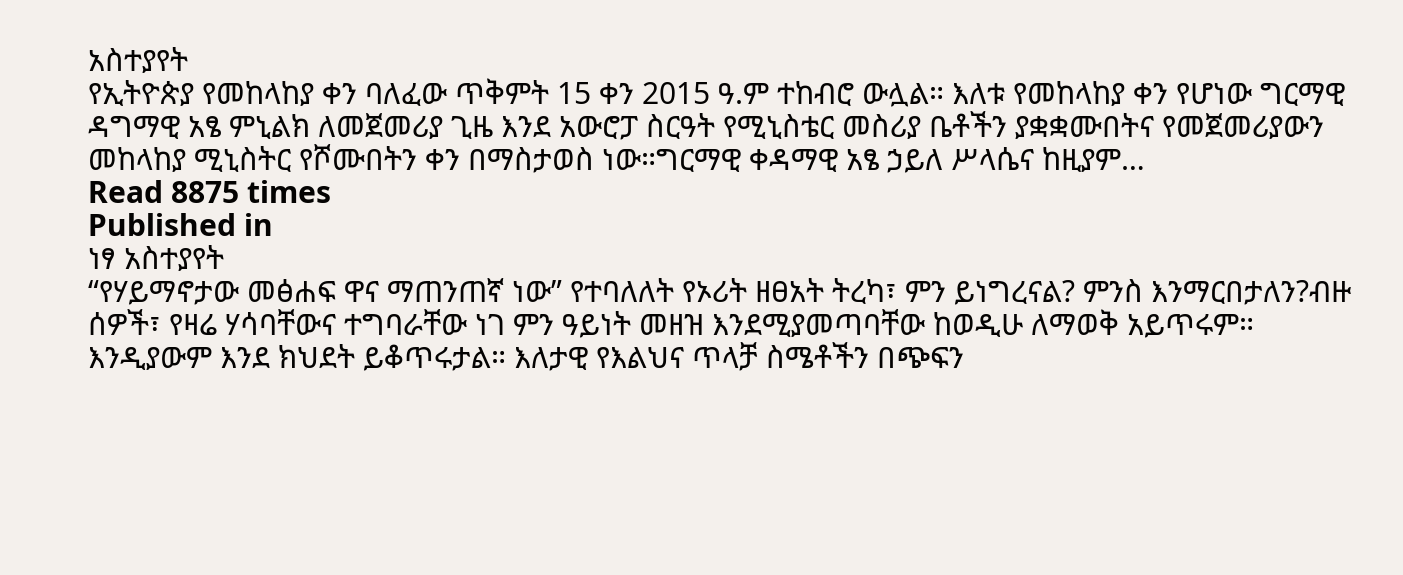አስተያየት
የኢትዮጵያ የመከላከያ ቀን ባለፈው ጥቅምት 15 ቀን 2015 ዓ.ም ተከብሮ ውሏል። እለቱ የመከላከያ ቀን የሆነው ግርማዊ ዳግማዊ አፄ ምኒልክ ለመጀመሪያ ጊዜ እንደ አውሮፓ ስርዓት የሚኒስቴር መስሪያ ቤቶችን ያቋቋሙበትና የመጀመሪያውን መከላከያ ሚኒስትር የሾሙበትን ቀን በማስታወስ ነው።ግርማዊ ቀዳማዊ አፄ ኃይለ ሥላሴና ከዚያም…
Read 8875 times
Published in
ነፃ አስተያየት
“የሃይማኖታው መፅሐፍ ዋና ማጠንጠኛ ነው” የተባለለት የኦሪት ዘፀአት ትረካ፣ ምን ይነግረናል? ምንስ እንማርበታለን?ብዙ ሰዎች፣ የዛሬ ሃሳባቸውና ተግባራቸው ነገ ምን ዓይነት መዘዝ እንደሚያመጣባቸው ከወዲሁ ለማወቅ አይጥሩም። እንዲያውም እንደ ክህደት ይቆጥሩታል። እለታዊ የእልህና ጥላቻ ስሜቶችን በጭፍን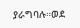ያራግባሉ።ወደ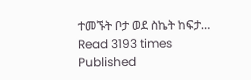ተመኙት ቦታ ወደ ስኬት ከፍታ…
Read 3193 times
Published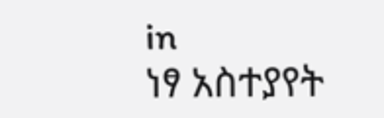in
ነፃ አስተያየት